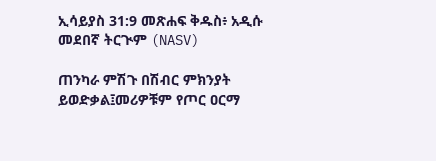ኢሳይያስ 31:9 መጽሐፍ ቅዱስ፥ አዲሱ መደበኛ ትርጒም (NASV)

ጠንካራ ምሽጉ በሽብር ምክንያት ይወድቃል፤መሪዎቹም የጦር ዐርማ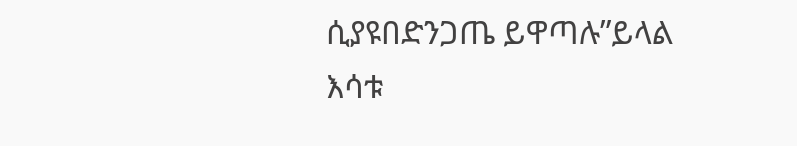ሲያዩበድንጋጤ ይዋጣሉ”ይላል እሳቱ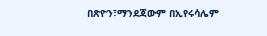በጽዮን፣ማንደጃውም በኢየሩሳሌም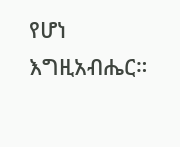የሆነ እግዚአብሔር።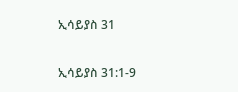ኢሳይያስ 31

ኢሳይያስ 31:1-9